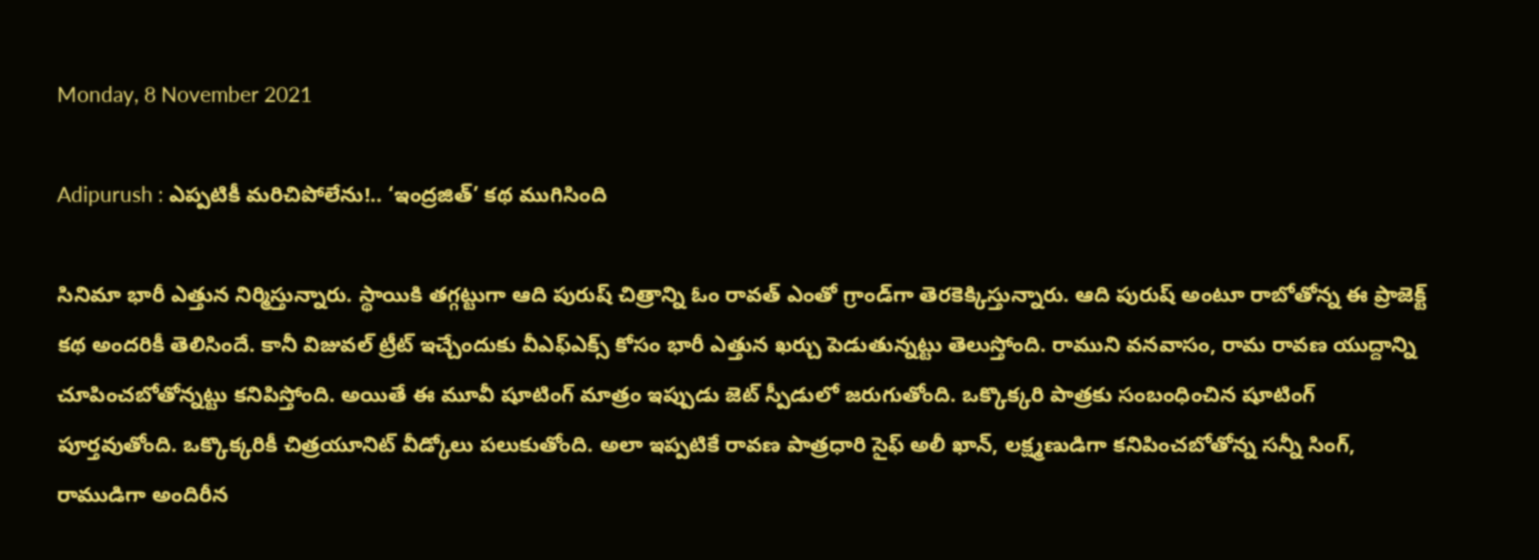Monday, 8 November 2021

Adipurush : ఎప్పటికీ మరిచిపోలేను!.. ‘ఇంద్రజిత్’ కథ ముగిసింది

సినిమా భారీ ఎత్తున నిర్మిస్తున్నారు. స్థాయికి తగ్గట్టుగా ఆది పురుష్ చిత్రాన్ని ఓం రావత్ ఎంతో గ్రాండ్‌గా తెరకెక్కిస్తున్నారు. ఆది పురుష్ అంటూ రాబోతోన్న ఈ ప్రాజెక్ట్ కథ అందరికీ తెలిసిందే. కానీ విజువల్ ట్రీట్ ఇచ్చేందుకు వీఎఫ్ఎక్స్ కోసం భారీ ఎత్తున ఖర్చు పెడుతున్నట్టు తెలుస్తోంది. రాముని వనవాసం, రామ రావణ యుద్దాన్ని చూపించబోతోన్నట్టు కనిపిస్తోంది. అయితే ఈ మూవీ షూటింగ్ మాత్రం ఇప్పుడు జెట్ స్పీడులో జరుగుతోంది. ఒక్కొక్కరి పాత్రకు సంబంధించిన షూటింగ్ పూర్తవుతోంది. ఒక్కొక్కరికీ చిత్రయూనిట్ వీడ్కోలు పలుకుతోంది. అలా ఇప్పటికే రావణ పాత్రధారి సైఫ్ అలీ ఖాన్, లక్ష్మణుడిగా కనిపించబోతోన్న సన్నీ సింగ్, రాముడిగా అందిరీన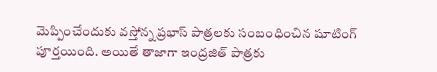మెప్పించేందుకు వస్తోన్న ప్రభాస్ పాత్రలకు సంబంధించిన షూటింగ్ పూర్తయింది. అయితే తాజాగా ఇంద్రజిత్ పాత్రకు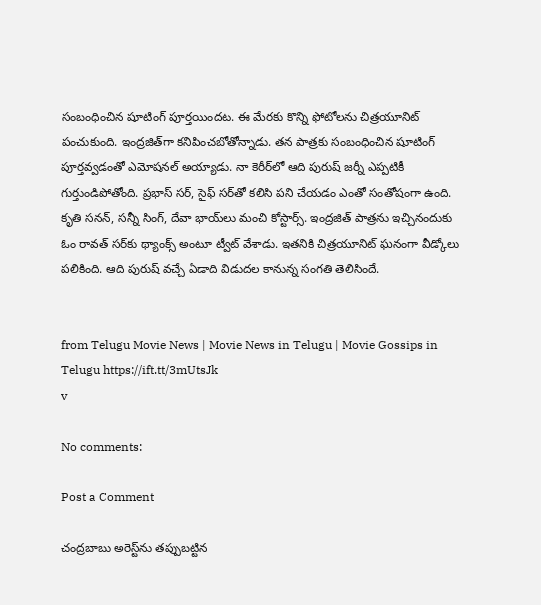సంబంధించిన షూటింగ్ పూర్తయిందట. ఈ మేరకు కొన్ని ఫోటోలను చిత్రయూనిట్ పంచుకుంది. ఇంద్రజిత్‌గా కనిపించబోతోన్నాడు. తన పాత్రకు సంబంధించిన షూటింగ్ పూర్తవ్వడంతో ఎమోషనల్ అయ్యాడు. నా కెరీర్‌లో ఆది పురుష్ జర్నీ ఎప్పటికీ గుర్తుండిపోతోంది. ప్రభాస్ సర్, సైఫ్ సర్‌తో కలిసి పని చేయడం ఎంతో సంతోషంగా ఉంది. కృతి సనన్, సన్నీ సింగ్, దేవా భాయ్‌లు మంచి కోస్టార్స్. ఇంద్రజిత్ పాత్రను ఇచ్చినందుకు ఓం రావత్ సర్‌కు థ్యాంక్స్ అంటూ ట్వీట్ వేశాడు. ఇతనికి చిత్రయూనిట్ ఘనంగా వీడ్కోలు పలికింది. ఆది పురుష్ వచ్చే ఏడాది విడుదల కానున్న సంగతి తెలిసిందే.


from Telugu Movie News | Movie News in Telugu | Movie Gossips in Telugu https://ift.tt/3mUtsJk
v

No comments:

Post a Comment

చంద్రబాబు అరెస్ట్‌ను తప్పుబట్టిన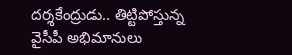దర్శకేంద్రుడు.. తిట్టిపోస్తున్న వైసీపీ అభిమానులు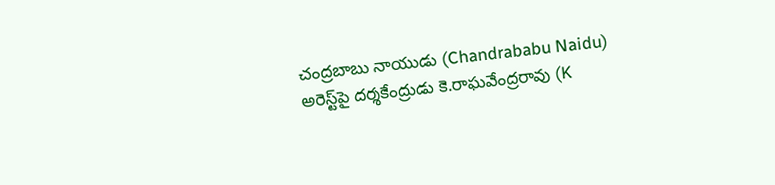చంద్రబాబు నాయుడు (Chandrababu Naidu) అరెస్ట్‌పై దర్శకేంద్రుడు కె.రాఘవేంద్రరావు (K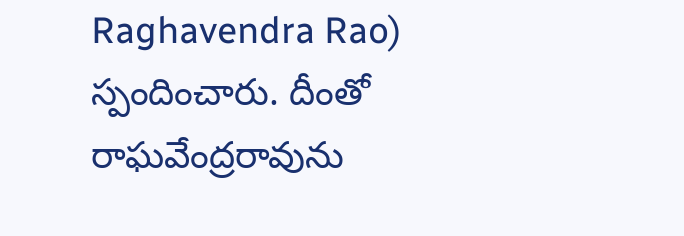Raghavendra Rao) స్పందించారు. దీంతో రాఘవేంద్రరావును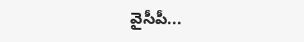వైసీపీ...